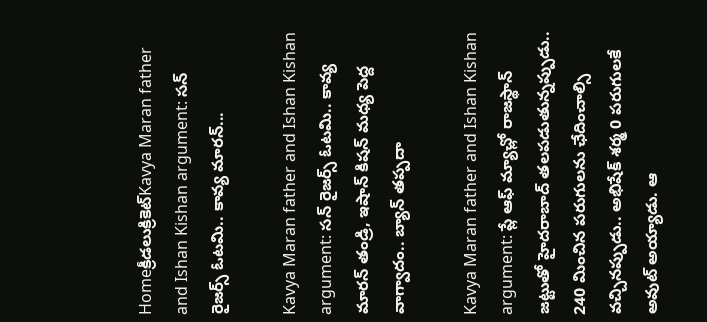Homeక్రీడలుక్రికెట్‌Kavya Maran father and Ishan Kishan argument: సన్ రైజర్స్ ఓటమి.. కావ్య మారన్...

Kavya Maran father and Ishan Kishan argument: సన్ రైజర్స్ ఓటమి.. కావ్య మారన్ తండ్రి, ఇషాన్ కిషన్ మధ్య పెద్ద వాగ్వాదం.. బ్యాన్ తప్పదా

Kavya Maran father and Ishan Kishan argument: ప్లే ఆఫ్ మ్యాచ్లో రాజస్థాన్ జట్టుతో హైదరాబాద్ తలపడుతున్నప్పుడు.. 240 మించిన పరుగులను ఛేదించాల్సి వచ్చినప్పుడు.. అభిషేక్ శర్మ 0 పరుగులకే అవుట్ అయ్యాడు. ఆ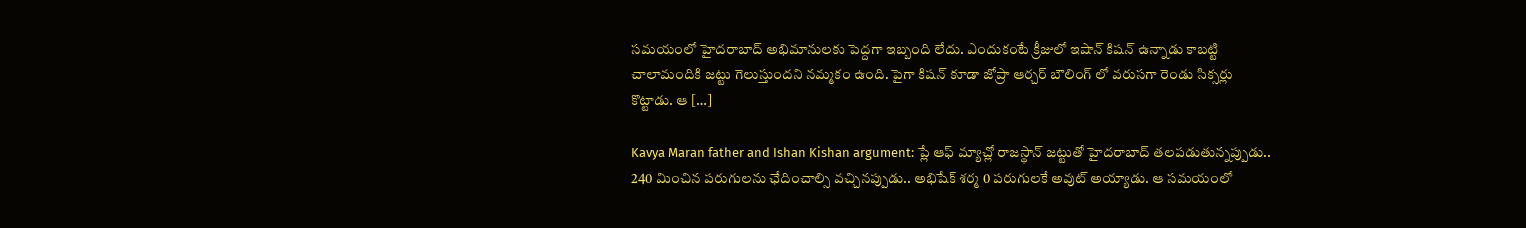సమయంలో హైదరాబాద్ అభిమానులకు పెద్దగా ఇబ్బంది లేదు. ఎందుకంటే క్రీజులో ఇషాన్ కిషన్ ఉన్నాడు కాబట్టి చాలామందికి జట్టు గెలుస్తుందని నమ్మకం ఉంది. పైగా కిషన్ కూడా జోప్రా ఆర్చర్ బౌలింగ్ లో వరుసగా రెండు సిక్సర్లు కొట్టాడు. ఆ […]

Kavya Maran father and Ishan Kishan argument: ప్లే ఆఫ్ మ్యాచ్లో రాజస్థాన్ జట్టుతో హైదరాబాద్ తలపడుతున్నప్పుడు.. 240 మించిన పరుగులను ఛేదించాల్సి వచ్చినప్పుడు.. అభిషేక్ శర్మ 0 పరుగులకే అవుట్ అయ్యాడు. ఆ సమయంలో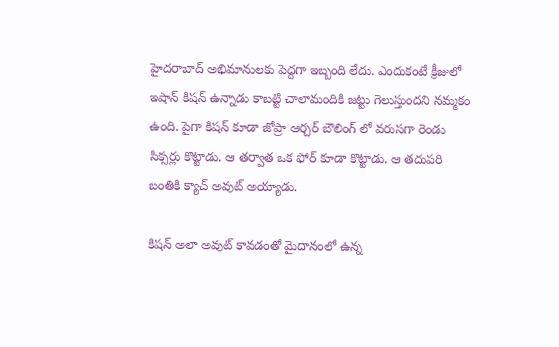హైదరాబాద్ అభిమానులకు పెద్దగా ఇబ్బంది లేదు. ఎందుకంటే క్రీజులో ఇషాన్ కిషన్ ఉన్నాడు కాబట్టి చాలామందికి జట్టు గెలుస్తుందని నమ్మకం ఉంది. పైగా కిషన్ కూడా జోప్రా ఆర్చర్ బౌలింగ్ లో వరుసగా రెండు సిక్సర్లు కొట్టాడు. ఆ తర్వాత ఒక ఫోర్ కూడా కొట్టాడు. ఆ తదుపరి బంతికి క్యాచ్ అవుట్ అయ్యాడు.

కిషన్ అలా అవుట్ కావడంతో మైదానంలో ఉన్న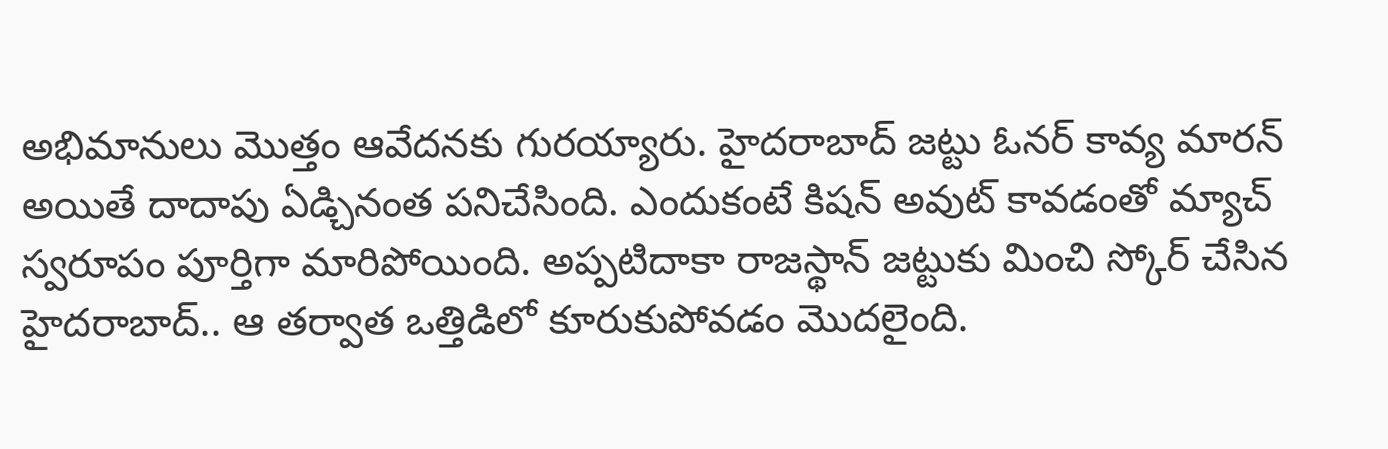అభిమానులు మొత్తం ఆవేదనకు గురయ్యారు. హైదరాబాద్ జట్టు ఓనర్ కావ్య మారన్ అయితే దాదాపు ఏడ్చినంత పనిచేసింది. ఎందుకంటే కిషన్ అవుట్ కావడంతో మ్యాచ్ స్వరూపం పూర్తిగా మారిపోయింది. అప్పటిదాకా రాజస్థాన్ జట్టుకు మించి స్కోర్ చేసిన హైదరాబాద్.. ఆ తర్వాత ఒత్తిడిలో కూరుకుపోవడం మొదలైంది.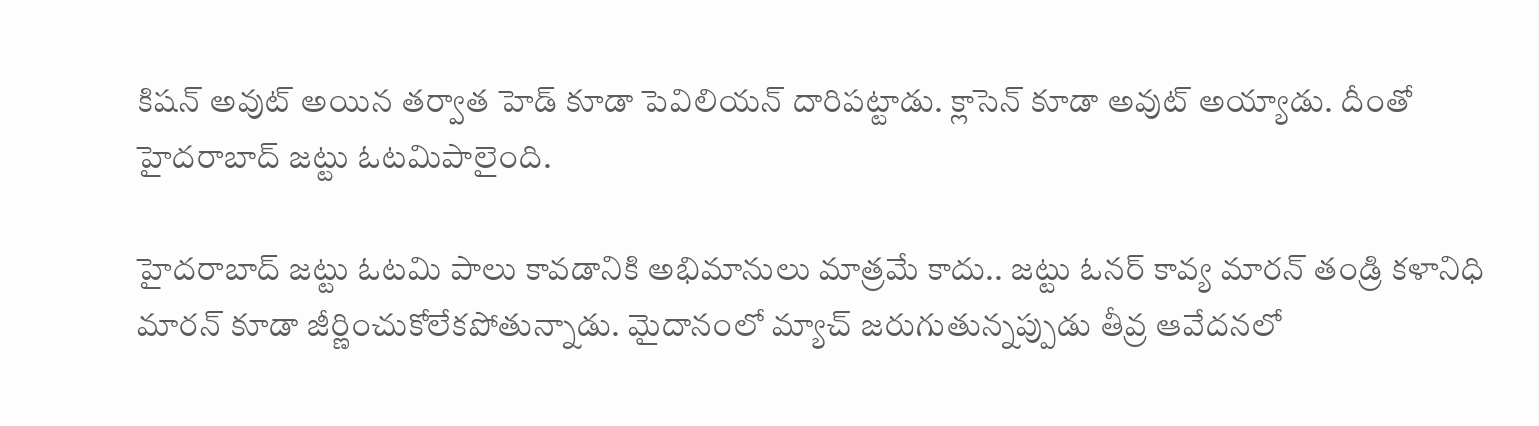కిషన్ అవుట్ అయిన తర్వాత హెడ్ కూడా పెవిలియన్ దారిపట్టాడు. క్లాసెన్ కూడా అవుట్ అయ్యాడు. దీంతో హైదరాబాద్ జట్టు ఓటమిపాలైంది.

హైదరాబాద్ జట్టు ఓటమి పాలు కావడానికి అభిమానులు మాత్రమే కాదు.. జట్టు ఓనర్ కావ్య మారన్ తండ్రి కళానిధి మారన్ కూడా జీర్ణించుకోలేకపోతున్నాడు. మైదానంలో మ్యాచ్ జరుగుతున్నప్పుడు తీవ్ర ఆవేదనలో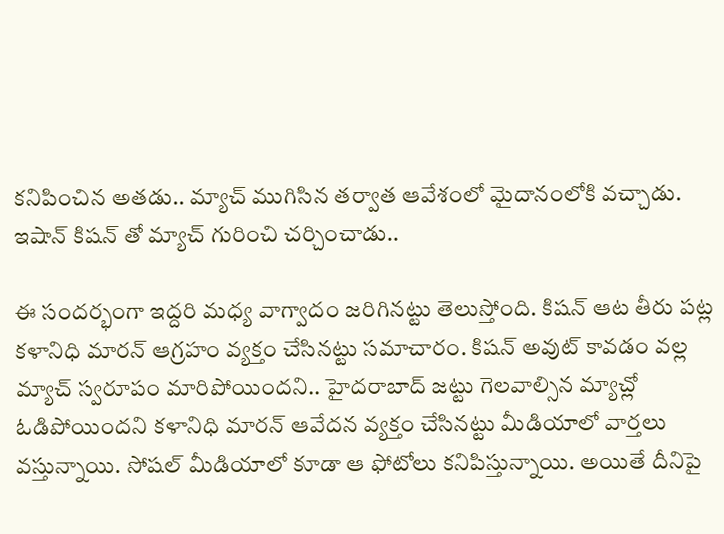కనిపించిన అతడు.. మ్యాచ్ ముగిసిన తర్వాత ఆవేశంలో మైదానంలోకి వచ్చాడు. ఇషాన్ కిషన్ తో మ్యాచ్ గురించి చర్చించాడు..

ఈ సందర్భంగా ఇద్దరి మధ్య వాగ్వాదం జరిగినట్టు తెలుస్తోంది. కిషన్ ఆట తీరు పట్ల కళానిధి మారన్ ఆగ్రహం వ్యక్తం చేసినట్టు సమాచారం. కిషన్ అవుట్ కావడం వల్ల మ్యాచ్ స్వరూపం మారిపోయిందని.. హైదరాబాద్ జట్టు గెలవాల్సిన మ్యాచ్లో ఓడిపోయిందని కళానిధి మారన్ ఆవేదన వ్యక్తం చేసినట్టు మీడియాలో వార్తలు వస్తున్నాయి. సోషల్ మీడియాలో కూడా ఆ ఫోటోలు కనిపిస్తున్నాయి. అయితే దీనిపై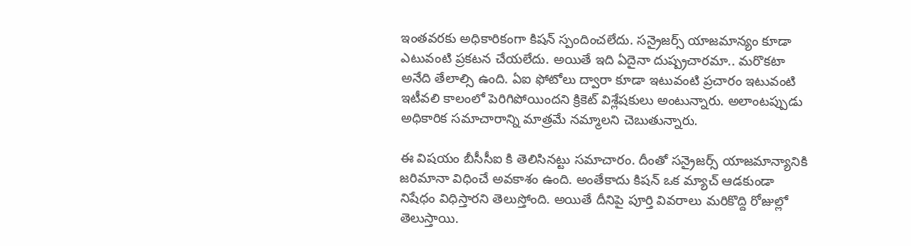ఇంతవరకు అధికారికంగా కిషన్ స్పందించలేదు. సన్రైజర్స్ యాజమాన్యం కూడా ఎటువంటి ప్రకటన చేయలేదు. అయితే ఇది ఏదైనా దుష్ప్రచారమా.. మరొకటా అనేది తేలాల్సి ఉంది. ఏఐ ఫోటోలు ద్వారా కూడా ఇటువంటి ప్రచారం ఇటువంటి ఇటీవలి కాలంలో పెరిగిపోయిందని క్రికెట్ విశ్లేషకులు అంటున్నారు. అలాంటప్పుడు అధికారిక సమాచారాన్ని మాత్రమే నమ్మాలని చెబుతున్నారు.

ఈ విషయం బీసీసీఐ కి తెలిసినట్టు సమాచారం. దీంతో సన్రైజర్స్ యాజమాన్యానికి జరిమానా విధించే అవకాశం ఉంది. అంతేకాదు కిషన్ ఒక మ్యాచ్ ఆడకుండా నిషేధం విధిస్తారని తెలుస్తోంది. అయితే దీనిపై పూర్తి వివరాలు మరికొద్ది రోజుల్లో తెలుస్తాయి.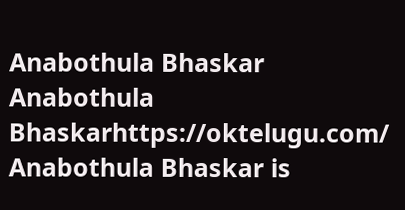Anabothula Bhaskar
Anabothula Bhaskarhttps://oktelugu.com/
Anabothula Bhaskar is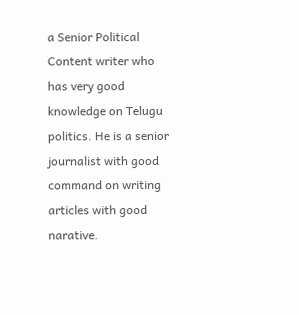a Senior Political Content writer who has very good knowledge on Telugu politics. He is a senior journalist with good command on writing articles with good narative.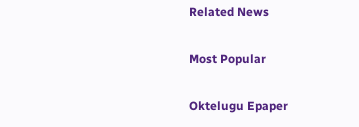Related News

Most Popular

Oktelugu Epaper